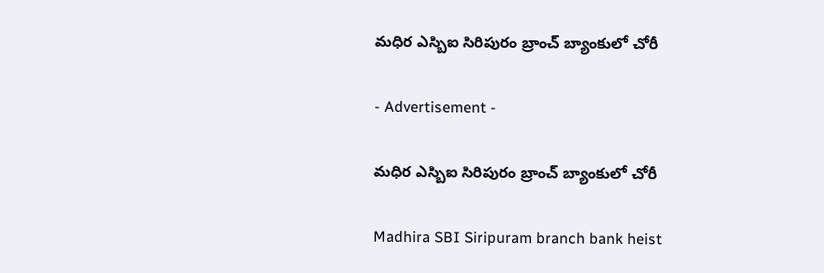మధిర ఎస్బిఐ సిరిపురం బ్రాంచ్ బ్యాంకులో చోరీ

- Advertisement -

మధిర ఎస్బిఐ సిరిపురం బ్రాంచ్ బ్యాంకులో చోరీ

Madhira SBI Siripuram branch bank heist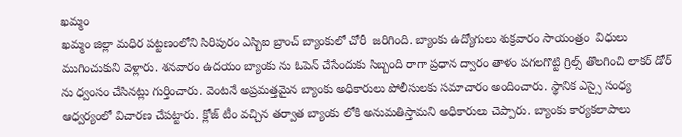ఖమ్మం
ఖమ్మం జిల్లా మధిర పట్టణంలోని సిరిపురం ఎస్బిఐ బ్రాంచ్ బ్యాంకులో చోరీ  జరిగింది. బ్యాంకు ఉద్యోగులు శుక్రవారం సాయంత్రం  విధులు ముగించుకుని వెళ్లారు. శనవారం ఉదయం బ్యాంకు ను ఓపెన్ చేసేందుకు సిబ్బంది రాగా ప్రధాన ద్వారం తాళం పగలగొట్టి గ్రిల్స్ తొలగించి లాకర్ డోర్ ను ధ్వంసం చేసినట్లు గుర్తించారు. వెంటనే అప్రమత్తమైన బ్యాంకు అధికారులు పోలీసులకు సమాచారం అందించారు. స్థానిక ఎస్సై సంధ్య ఆధ్వర్యంలో విచారణ చేపట్టారు. క్లోజ్ టీం వచ్చిన తర్వాత బ్యాంకు లోకి అనుమతిస్తామని అధికారులు చెప్పారు. బ్యాంకు కార్యకలాపాలు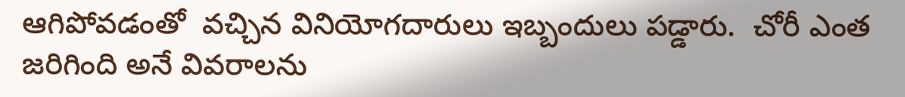ఆగిపోవడంతో  వచ్చిన వినియోగదారులు ఇబ్బందులు పడ్డారు.  చోరీ ఎంత జరిగింది అనే వివరాలను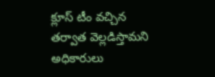క్లూస్ టీం వచ్చిన తర్వాత వెల్లడిస్తామని అధికారులు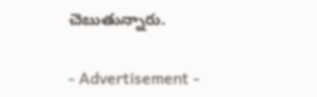చెబుతున్నారు.

- Advertisement -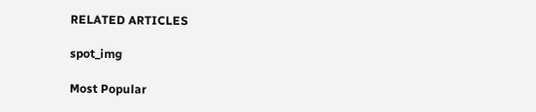RELATED ARTICLES

spot_img

Most Popular